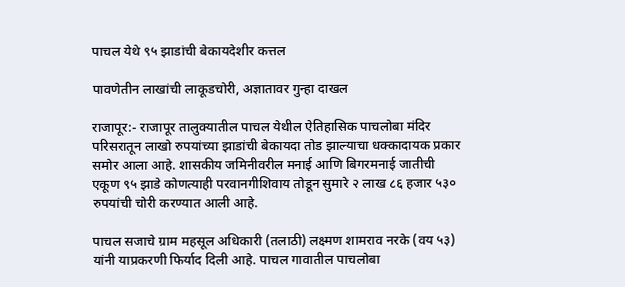पाचल येथे ९५ झाडांची बेकायदेशीर कत्तल

पावणेतीन लाखांची लाकूडचोरी, अज्ञातावर गुन्हा दाखल

राजापूर:- राजापूर तालुक्यातील पाचल येथील ऐतिहासिक पाचलोबा मंदिर परिसरातून लाखो रुपयांच्या झाडांची बेकायदा तोड झाल्याचा धक्कादायक प्रकार समोर आला आहे. शासकीय जमिनीवरील मनाई आणि बिगरमनाई जातीची एकूण ९५ झाडे कोणत्याही परवानगीशिवाय तोडून सुमारे २ लाख ८६ हजार ५३० रुपयांची चोरी करण्यात आली आहे.

पाचल सजाचे ग्राम महसूल अधिकारी (तलाठी) लक्ष्मण शामराव नरके (वय ५३) यांनी याप्रकरणी फिर्याद दिली आहे. पाचल गावातील पाचलोबा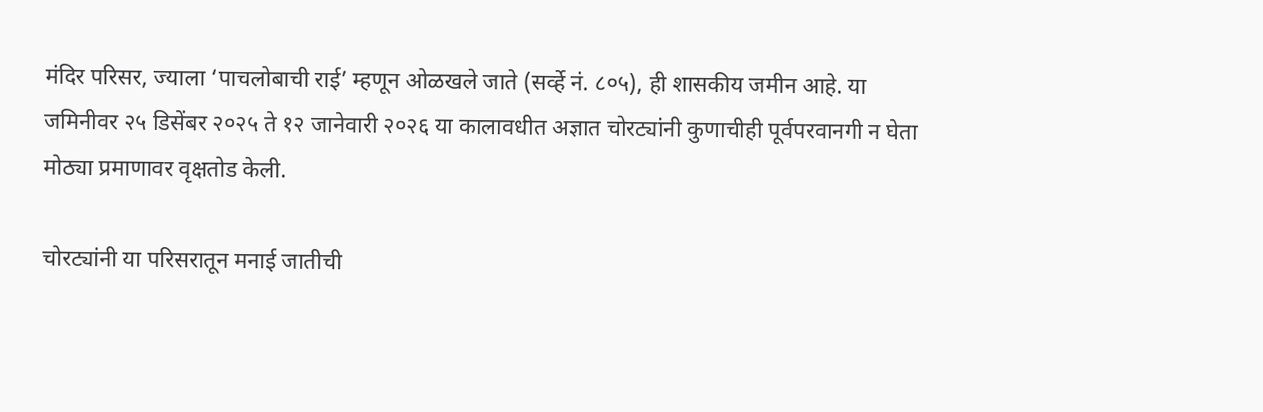मंदिर परिसर, ज्याला ‘पाचलोबाची राई’ म्हणून ओळखले जाते (सर्व्हे नं. ८०५), ही शासकीय जमीन आहे. या जमिनीवर २५ डिसेंबर २०२५ ते १२ जानेवारी २०२६ या कालावधीत अज्ञात चोरट्यांनी कुणाचीही पूर्वपरवानगी न घेता मोठ्या प्रमाणावर वृक्षतोड केली.

चोरट्यांनी या परिसरातून मनाई जातीची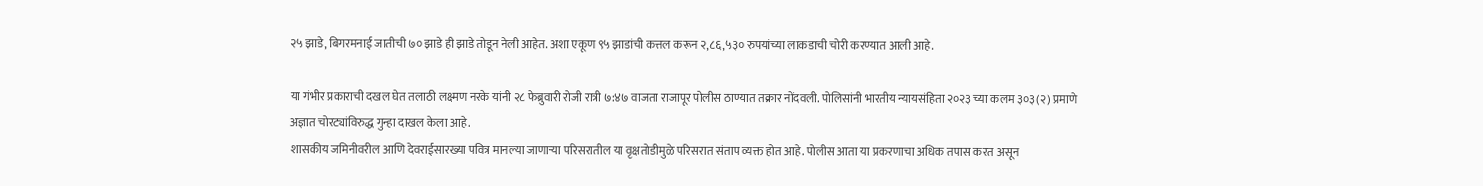२५ झाडे, बिगरमनाई जातीची ७० झाडे ही झाडे तोडून नेली आहेत. अशा एकूण ९५ झाडांची कत्तल करून २,८६,५३० रुपयांच्या लाकडाची चोरी करण्यात आली आहे.

या गंभीर प्रकाराची दखल घेत तलाठी लक्ष्मण नरके यांनी २८ फेब्रुवारी रोजी रात्री ७:४७ वाजता राजापूर पोलीस ठाण्यात तक्रार नोंदवली. पोलिसांनी भारतीय न्यायसंहिता २०२३ च्या कलम ३०३(२) प्रमाणे अज्ञात चोरट्यांविरुद्ध गुन्हा दाखल केला आहे.
शासकीय जमिनीवरील आणि देवराईसारख्या पवित्र मानल्या जाणाऱ्या परिसरातील या वृक्षतोडीमुळे परिसरात संताप व्यक्त होत आहे. पोलीस आता या प्रकरणाचा अधिक तपास करत असून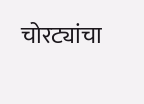चोरट्यांचा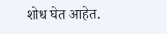शोध घेत आहेत.